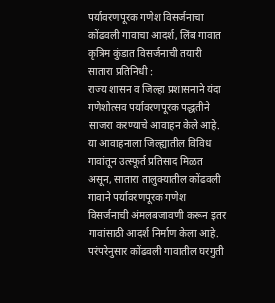पर्यावरणपूरक गणेश विसर्जनाचा कोंढवली गावाचा आदर्श, लिंब गावात कृत्रिम कुंडात विसर्जनाची तयारी
सातारा प्रतिनिधी :
राज्य शासन व जिल्हा प्रशासनाने यंदा गणेशोत्सव पर्यावरणपूरक पद्धतीने साजरा करण्याचे आवाहन केले आहे. या आवाहनाला जिल्ह्यातील विविध गावांतून उत्स्फूर्त प्रतिसाद मिळत असून, सातारा तालुक्यातील कोंढवली गावाने पर्यावरणपूरक गणेश विसर्जनाची अंमलबजावणी करून इतर गावांसाठी आदर्श निर्माण केला आहे.
परंपरेनुसार कोंढवली गावातील घरगुती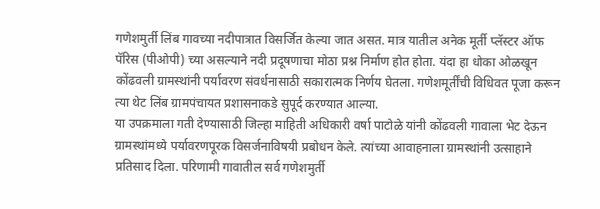गणेशमुर्ती लिंब गावच्या नदीपात्रात विसर्जित केल्या जात असत. मात्र यातील अनेक मूर्ती प्लॅस्टर ऑफ पॅरिस (पीओपी) च्या असल्याने नदी प्रदूषणाचा मोठा प्रश्न निर्माण होत होता. यंदा हा धोका ओळखून कोंढवली ग्रामस्थांनी पर्यावरण संवर्धनासाठी सकारात्मक निर्णय घेतला. गणेशमूर्तींची विधिवत पूजा करून त्या थेट लिंब ग्रामपंचायत प्रशासनाकडे सुपूर्द करण्यात आल्या.
या उपक्रमाला गती देण्यासाठी जिल्हा माहिती अधिकारी वर्षा पाटोळे यांनी कोंढवली गावाला भेट देऊन ग्रामस्थांमध्ये पर्यावरणपूरक विसर्जनाविषयी प्रबोधन केले. त्यांच्या आवाहनाला ग्रामस्थांनी उत्साहाने प्रतिसाद दिला. परिणामी गावातील सर्व गणेशमुर्ती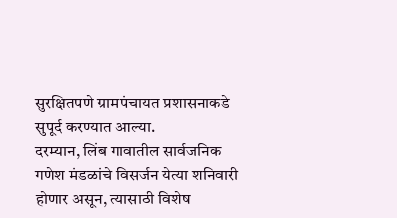सुरक्षितपणे ग्रामपंचायत प्रशासनाकडे सुपूर्द करण्यात आल्या.
दरम्यान, लिंब गावातील सार्वजनिक गणेश मंडळांचे विसर्जन येत्या शनिवारी होणार असून, त्यासाठी विशेष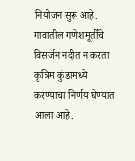नियोजन सुरू आहे. गावातील गणेशमूर्तींचे विसर्जन नदीत न करता कृत्रिम कुंडामध्ये करण्याचा निर्णय घेण्यात आला आहे.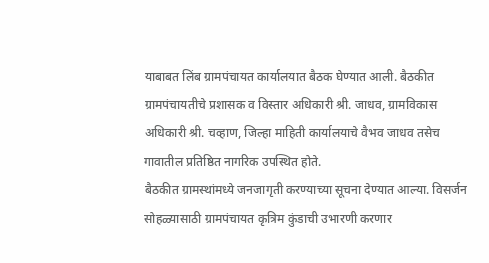याबाबत लिंब ग्रामपंचायत कार्यालयात बैठक घेण्यात आली. बैठकीत ग्रामपंचायतीचे प्रशासक व विस्तार अधिकारी श्री. जाधव, ग्रामविकास अधिकारी श्री. चव्हाण, जिल्हा माहिती कार्यालयाचे वैभव जाधव तसेच गावातील प्रतिष्ठित नागरिक उपस्थित होते.
बैठकीत ग्रामस्थांमध्ये जनजागृती करण्याच्या सूचना देण्यात आल्या. विसर्जन सोहळ्यासाठी ग्रामपंचायत कृत्रिम कुंडाची उभारणी करणार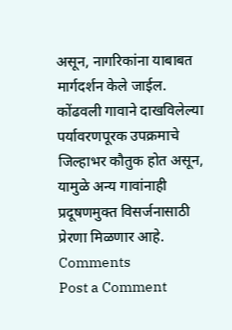असून, नागरिकांना याबाबत मार्गदर्शन केले जाईल.
कोंढवली गावाने दाखविलेल्या पर्यावरणपूरक उपक्रमाचे जिल्हाभर कौतुक होत असून, यामुळे अन्य गावांनाही प्रदूषणमुक्त विसर्जनासाठी प्रेरणा मिळणार आहे.
Comments
Post a Comment